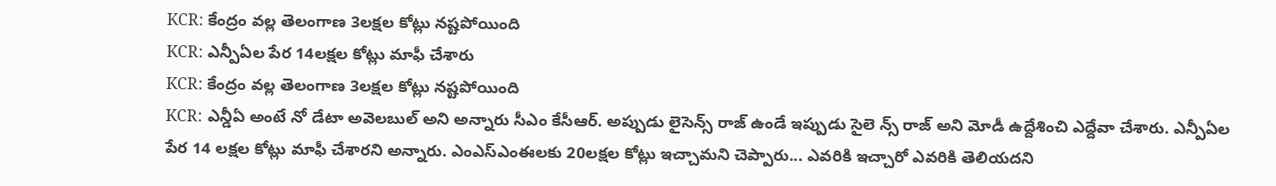KCR: కేంద్రం వల్ల తెలంగాణ 3లక్షల కోట్లు నష్టపోయింది
KCR: ఎన్పీఏల పేర 14లక్షల కోట్లు మాఫీ చేశారు
KCR: కేంద్రం వల్ల తెలంగాణ 3లక్షల కోట్లు నష్టపోయింది
KCR: ఎన్డీఏ అంటే నో డేటా అవెలబుల్ అని అన్నారు సీఎం కేసీఆర్. అప్పుడు లైసెన్స్ రాజ్ ఉండే ఇప్పుడు సైలె న్స్ రాజ్ అని మోడీ ఉద్దేశించి ఎద్దేవా చేశారు. ఎన్పీఏల పేర 14 లక్షల కోట్లు మాఫీ చేశారని అన్నారు. ఎంఎస్ఎంఈలకు 20లక్షల కోట్లు ఇచ్చామని చెప్పారు... ఎవరికి ఇచ్చారో ఎవరికి తెలియదని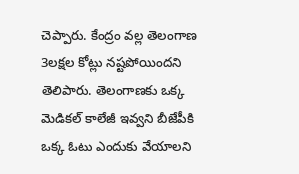చెప్పారు. కేంద్రం వల్ల తెలంగాణ 3లక్షల కోట్లు నష్టపోయిందని తెలిపారు. తెలంగాణకు ఒక్క మెడికల్ కాలేజీ ఇవ్వని బీజేపీకి ఒక్క ఓటు ఎందుకు వేయాలని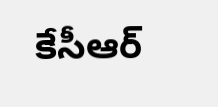కేసీఆర్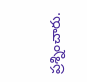ప్రశ్నించారు.